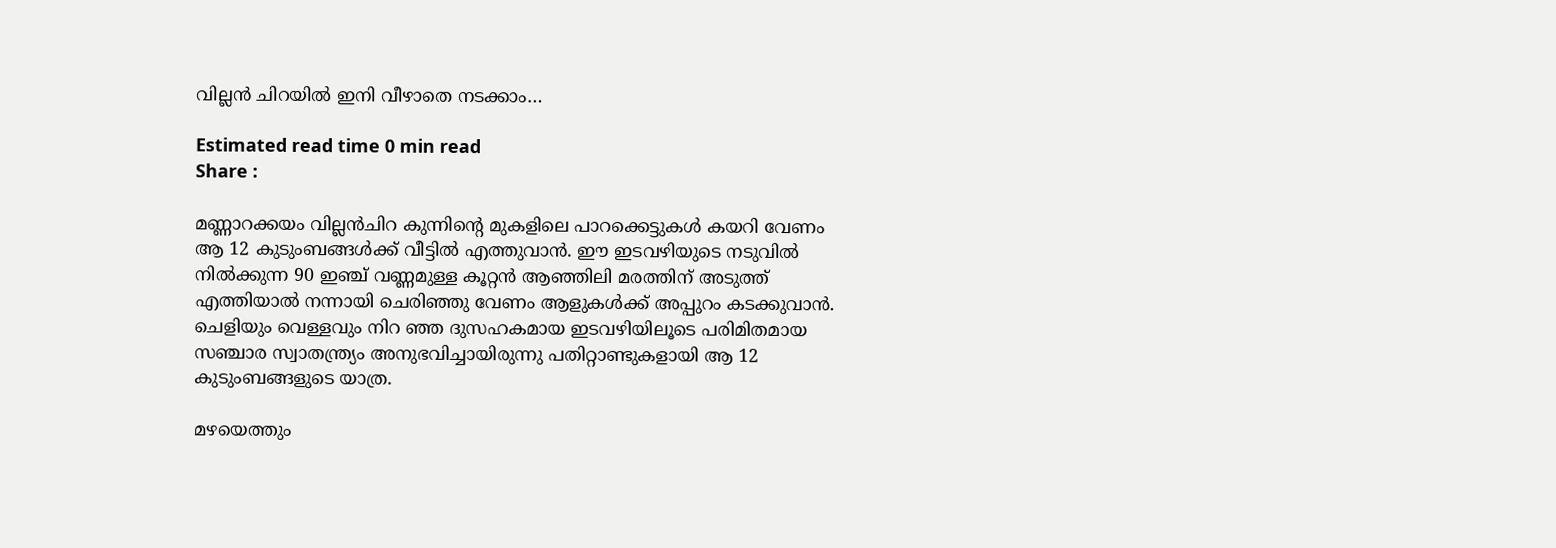വില്ലൻ ചിറയിൽ ഇനി വീഴാതെ നടക്കാം…

Estimated read time 0 min read
Share :

മണ്ണാറക്കയം വില്ലൻചിറ കുന്നിന്റെ മുകളിലെ പാറക്കെട്ടുകൾ കയറി വേണം ആ 12 കുടുംബങ്ങൾക്ക് വീട്ടിൽ എത്തുവാൻ. ഈ ഇടവഴിയുടെ നടുവിൽ നിൽക്കുന്ന 90 ഇഞ്ച് വണ്ണമുള്ള കൂറ്റൻ ആഞ്ഞിലി മരത്തിന് അടുത്ത് എത്തിയാൽ നന്നായി ചെരിഞ്ഞു വേണം ആളുകൾക്ക് അപ്പുറം കടക്കുവാൻ. ചെളിയും വെള്ളവും നിറ ഞ്ഞ ദുസഹകമായ ഇടവഴിയിലൂടെ പരിമിതമായ സഞ്ചാര സ്വാതന്ത്ര്യം അനുഭവിച്ചായിരുന്നു പതിറ്റാണ്ടുകളായി ആ 12 കുടുംബങ്ങളുടെ യാത്ര.

മഴയെത്തും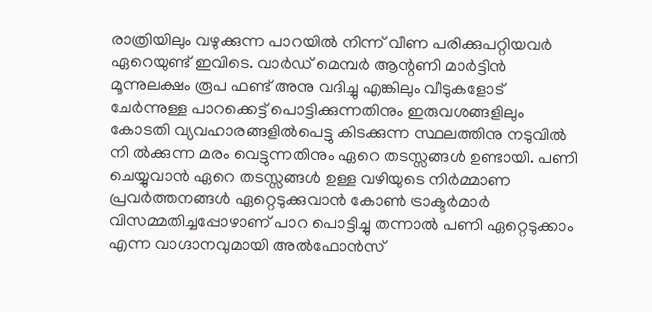രാത്രിയിലും വഴുക്കുന്ന പാറയിൽ നിന്ന് വീണ പരിക്കുപറ്റിയവർ ഏറെയുണ്ട് ഇവിടെ. വാർഡ് മെമ്പർ ആന്റണി മാർട്ടിൻ മൂന്നുലക്ഷം രൂപ ഫണ്ട് അനു വദിച്ചു എങ്കിലും വീടുകളോട് ചേർന്നുള്ള പാറക്കെട്ട് പൊട്ടിക്കുന്നതിനും ഇരുവശങ്ങളിലും കോടതി വ്യവഹാരങ്ങളിൽപെട്ടു കിടക്കുന്ന സ്ഥലത്തിനു നടുവിൽ നി ൽക്കുന്ന മരം വെട്ടുന്നതിനും ഏറെ തടസ്സങ്ങൾ ഉണ്ടായി. പണി ചെയ്യുവാൻ ഏറെ തടസ്സങ്ങൾ ഉള്ള വഴിയുടെ നിർമ്മാണ പ്രവർത്തനങ്ങൾ ഏറ്റെടുക്കുവാൻ കോൺ ട്രാക്ടർമാർ വിസമ്മതിച്ചപ്പോഴാണ് പാറ പൊട്ടിച്ചു തന്നാൽ പണി ഏറ്റെടുക്കാം എന്ന വാഗ്ദാനവുമായി അൽഫോൻസ്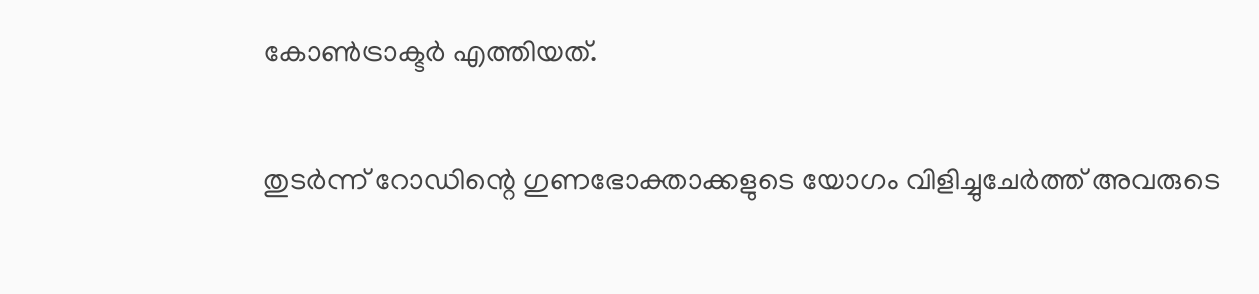കോൺട്രാക്ടർ എത്തിയത്.

തുടർന്ന് റോഡിന്റെ ഗുണഭോക്താക്കളുടെ യോഗം വിളിച്ചുചേർത്ത് അവരുടെ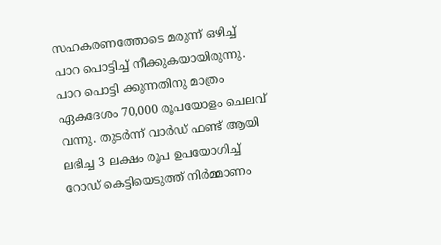സഹകരണത്തോടെ മരുന്ന് ഒഴിച്ച് പാറ പൊട്ടിച്ച് നീക്കുകയായിരുന്നു. പാറ പൊട്ടി ക്കുന്നതിനു മാത്രം ഏകദേശം 70,000 രൂപയോളം ചെലവ് വന്നു. തുടർന്ന് വാർഡ് ഫണ്ട് ആയി ലഭിച്ച 3 ലക്ഷം രൂപ ഉപയോഗിച്ച് റോഡ് കെട്ടിയെടുത്ത് നിർമ്മാണം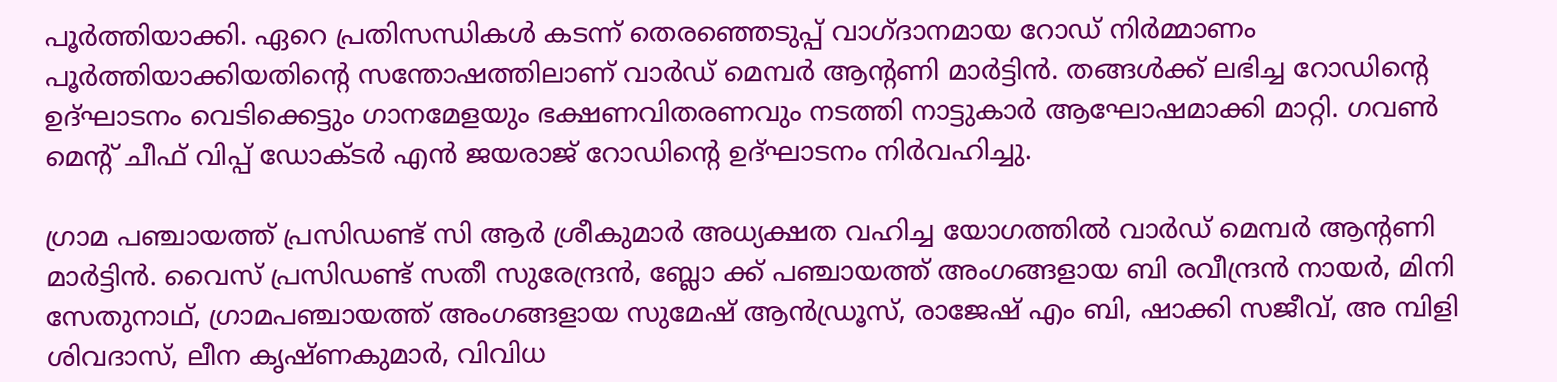പൂർത്തിയാക്കി. ഏറെ പ്രതിസന്ധികൾ കടന്ന് തെരഞ്ഞെടുപ്പ് വാഗ്ദാനമായ റോഡ് നിർമ്മാണം പൂർത്തിയാക്കിയതിന്റെ സന്തോഷത്തിലാണ് വാർഡ് മെമ്പർ ആന്റണി മാർട്ടിൻ. തങ്ങൾക്ക് ലഭിച്ച റോഡിന്റെ ഉദ്ഘാടനം വെടിക്കെട്ടും ഗാനമേളയും ഭക്ഷണവിതരണവും നടത്തി നാട്ടുകാർ ആഘോഷമാക്കി മാറ്റി. ഗവൺ മെന്റ് ചീഫ് വിപ്പ് ഡോക്ടർ എൻ ജയരാജ് റോഡിന്റെ ഉദ്ഘാടനം നിർവഹിച്ചു.

ഗ്രാമ പഞ്ചായത്ത് പ്രസിഡണ്ട് സി ആർ ശ്രീകുമാർ അധ്യക്ഷത വഹിച്ച യോഗത്തിൽ വാർഡ് മെമ്പർ ആന്റണി മാർട്ടിൻ. വൈസ് പ്രസിഡണ്ട് സതീ സുരേന്ദ്രൻ, ബ്ലോ ക്ക് പഞ്ചായത്ത് അംഗങ്ങളായ ബി രവീന്ദ്രൻ നായർ, മിനി സേതുനാഥ്, ഗ്രാമപഞ്ചായത്ത് അംഗങ്ങളായ സുമേഷ് ആൻഡ്രൂസ്, രാജേഷ് എം ബി, ഷാക്കി സജീവ്, അ മ്പിളി ശിവദാസ്, ലീന കൃഷ്ണകുമാർ, വിവിധ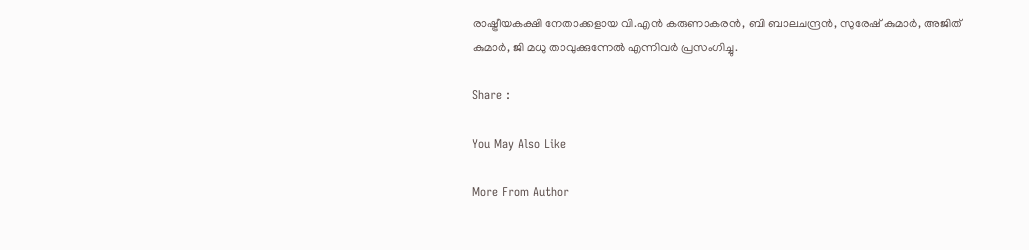രാഷ്ട്രീയകക്ഷി നേതാക്കളായ വി.എൻ കരുണാകരൻ, ബി ബാലചന്ദ്രൻ, സുരേഷ് കുമാർ, അജിത് കുമാർ, ജി മധു താവുക്കുന്നേൽ എന്നിവർ പ്രസംഗിച്ചു.

Share :

You May Also Like

More From Author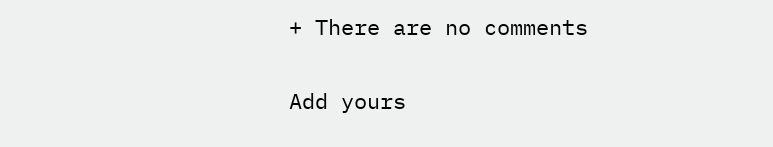+ There are no comments

Add yours